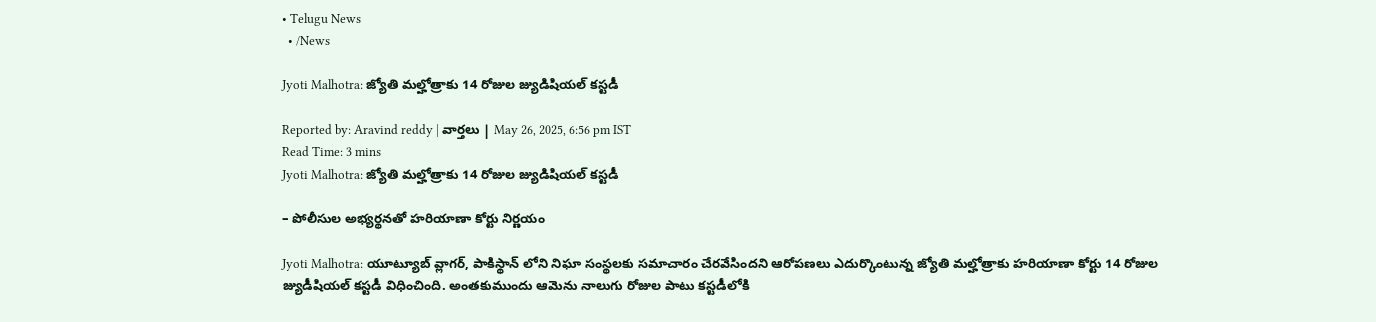• Telugu News
  • /News

Jyoti Malhotra: జ్యోతి మల్హోత్రాకు 14 రోజుల జ్యుడిషియల్ కస్టడీ

Reported by: Aravind reddy | వార్త‌లు | May 26, 2025, 6:56 pm IST
Read Time: 3 mins
Jyoti Malhotra: జ్యోతి మల్హోత్రాకు 14 రోజుల జ్యుడిషియల్ కస్టడీ

– పోలీసుల అభ్యర్థనతో హరియాణా కోర్టు నిర్ణయం

Jyoti Malhotra: యూట్యూబ్ వ్లాగర్, పాకిస్థాన్ లోని నిఘా సంస్థలకు సమాచారం చేరవేసిందని ఆరోపణలు ఎదుర్కొంటున్న జ్యోతి మల్హోత్రాకు హరియాణా కోర్టు 14 రోజుల జ్యుడీషియల్ కస్టడీ విధించింది. అంతకుముందు ఆమెను నాలుగు రోజుల పాటు కస్టడీలోకి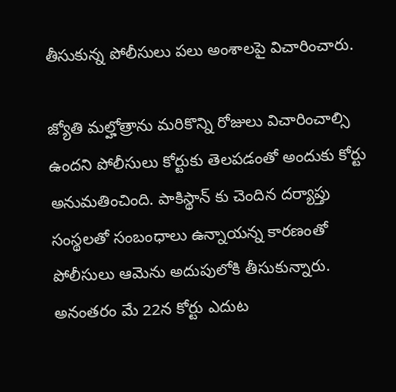తీసుకున్న పోలీసులు పలు అంశాలపై విచారించారు.

జ్యోతి మల్హోత్రాను మరికొన్ని రోజులు విచారించాల్సి ఉందని పోలీసులు కోర్టుకు తెలపడంతో అందుకు కోర్టు అనుమతించింది. పాకిస్థాన్ కు చెందిన దర్యాప్తు సంస్థలతో సంబంధాలు ఉన్నాయన్న కారణంతో పోలీసులు ఆమెను అదుపులోకి తీసుకున్నారు. అనంతరం మే 22న కోర్టు ఎదుట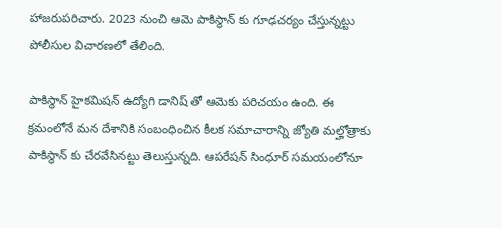హాజరుపరిచారు. 2023 నుంచి ఆమె పాకిస్థాన్ కు గూఢచర్యం చేస్తున్నట్టు పోలీసుల విచారణలో తేలింది.

పాకిస్థాన్ హైకమిషన్ ఉద్యోగి డానిష్ తో ఆమెకు పరిచయం ఉంది. ఈ క్రమంలోనే మన దేశానికి సంబంధించిన కీలక సమాచారాన్ని జ్యోతి మల్హోత్రాకు పాకిస్థాన్ కు చేరవేసినట్టు తెలుస్తున్నది. ఆపరేషన్ సింధూర్ సమయంలోనూ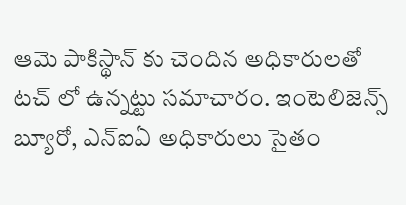ఆమె పాకిస్థాన్ కు చెందిన అధికారులతో టచ్ లో ఉన్నట్టు సమాచారం. ఇంటెలిజెన్స్ బ్యూరో, ఎన్ఐఏ అధికారులు సైతం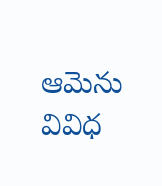ఆమెను వివిధ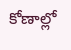కోణాల్లో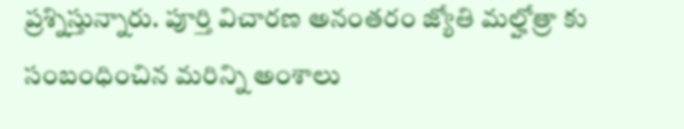ప్రశ్నిస్తున్నారు. పూర్తి విచారణ అనంతరం జ్యోతి మల్హోత్రా కు సంబంధించిన మరిన్ని అంశాలు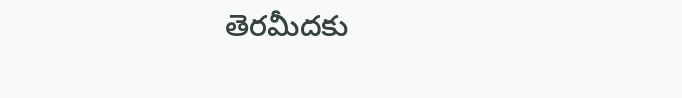తెరమీదకు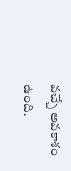వచ్చే అవకాశం ఉంది.